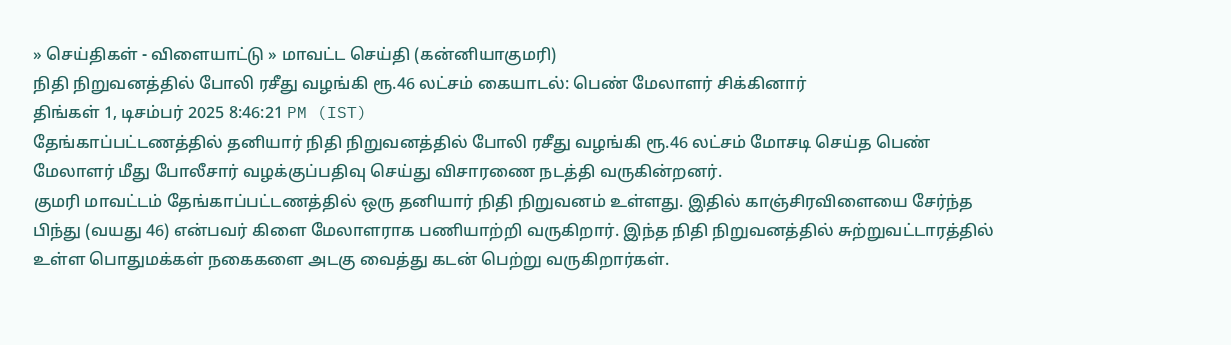» செய்திகள் - விளையாட்டு » மாவட்ட செய்தி (கன்னியாகுமரி)
நிதி நிறுவனத்தில் போலி ரசீது வழங்கி ரூ.46 லட்சம் கையாடல்: பெண் மேலாளர் சிக்கினார்
திங்கள் 1, டிசம்பர் 2025 8:46:21 PM (IST)
தேங்காப்பட்டணத்தில் தனியார் நிதி நிறுவனத்தில் போலி ரசீது வழங்கி ரூ.46 லட்சம் மோசடி செய்த பெண் மேலாளர் மீது போலீசார் வழக்குப்பதிவு செய்து விசாரணை நடத்தி வருகின்றனர்.
குமரி மாவட்டம் தேங்காப்பட்டணத்தில் ஒரு தனியார் நிதி நிறுவனம் உள்ளது. இதில் காஞ்சிரவிளையை சேர்ந்த பிந்து (வயது 46) என்பவர் கிளை மேலாளராக பணியாற்றி வருகிறார். இந்த நிதி நிறுவனத்தில் சுற்றுவட்டாரத்தில் உள்ள பொதுமக்கள் நகைகளை அடகு வைத்து கடன் பெற்று வருகிறார்கள்.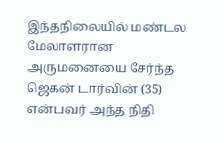இந்தநிலையில் மண்டல மேலாளரான அருமனையை சேர்ந்த ஜெகன் டார்வின் (35) என்பவர் அந்த நிதி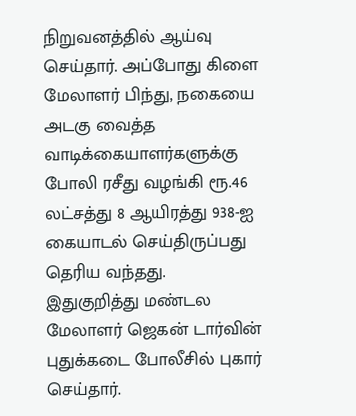நிறுவனத்தில் ஆய்வு செய்தார். அப்போது கிளை மேலாளர் பிந்து, நகையை அடகு வைத்த வாடிக்கையாளர்களுக்கு போலி ரசீது வழங்கி ரூ.46 லட்சத்து 8 ஆயிரத்து 938-ஐ கையாடல் செய்திருப்பது தெரிய வந்தது.
இதுகுறித்து மண்டல மேலாளர் ஜெகன் டார்வின் புதுக்கடை போலீசில் புகார் செய்தார்.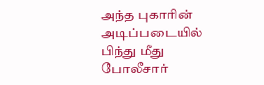அந்த புகாரின் அடிப்படையில் பிந்து மீது போலீசார்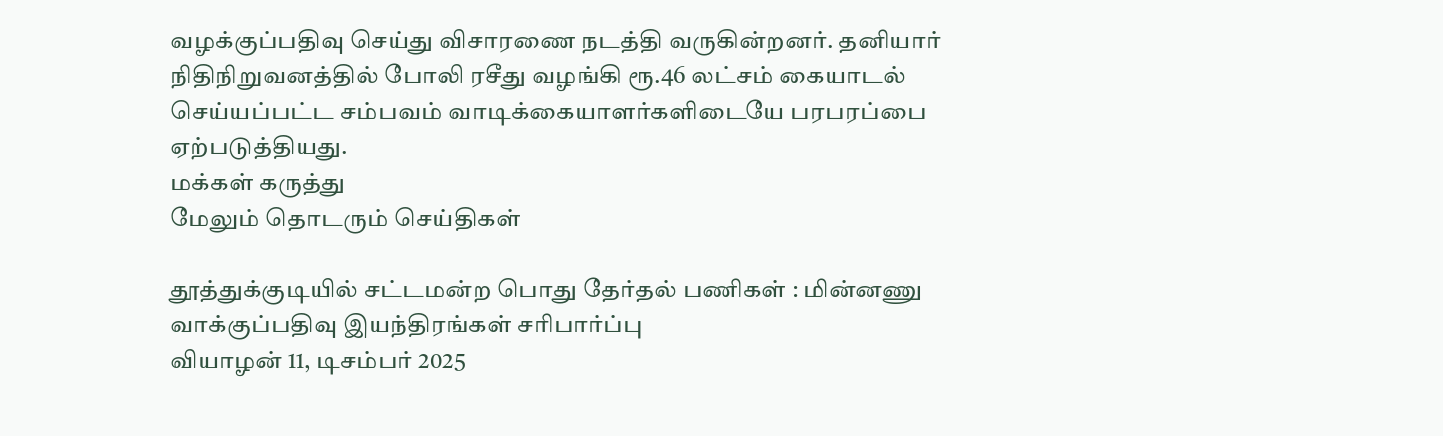வழக்குப்பதிவு செய்து விசாரணை நடத்தி வருகின்றனர். தனியார் நிதிநிறுவனத்தில் போலி ரசீது வழங்கி ரூ.46 லட்சம் கையாடல் செய்யப்பட்ட சம்பவம் வாடிக்கையாளர்களிடையே பரபரப்பை ஏற்படுத்தியது.
மக்கள் கருத்து
மேலும் தொடரும் செய்திகள்

தூத்துக்குடியில் சட்டமன்ற பொது தேர்தல் பணிகள் : மின்னணு வாக்குப்பதிவு இயந்திரங்கள் சரிபார்ப்பு
வியாழன் 11, டிசம்பர் 2025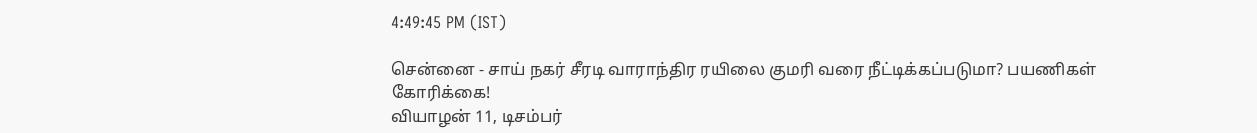4:49:45 PM (IST)

சென்னை - சாய் நகர் சீரடி வாராந்திர ரயிலை குமரி வரை நீட்டிக்கப்படுமா? பயணிகள் கோரிக்கை!
வியாழன் 11, டிசம்பர்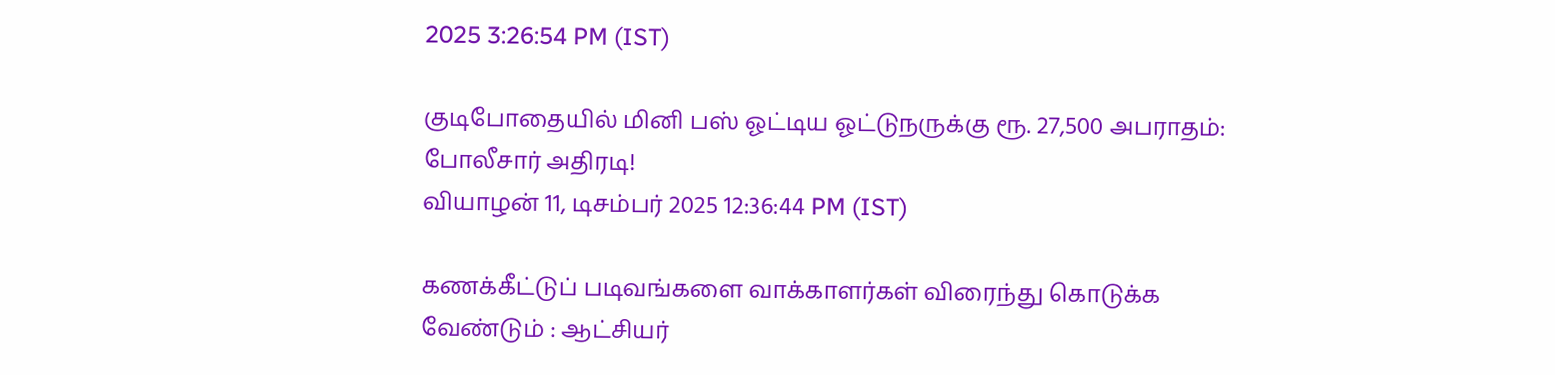2025 3:26:54 PM (IST)

குடிபோதையில் மினி பஸ் ஓட்டிய ஓட்டுநருக்கு ரூ. 27,500 அபராதம்: போலீசார் அதிரடி!
வியாழன் 11, டிசம்பர் 2025 12:36:44 PM (IST)

கணக்கீட்டுப் படிவங்களை வாக்காளர்கள் விரைந்து கொடுக்க வேண்டும் : ஆட்சியர்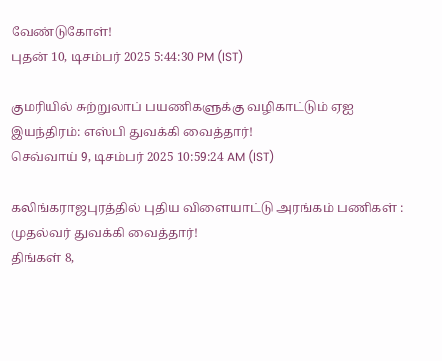வேண்டுகோள்!
புதன் 10, டிசம்பர் 2025 5:44:30 PM (IST)

குமரியில் சுற்றுலாப் பயணிகளுக்கு வழிகாட்டும் ஏஐ இயந்திரம்: எஸ்பி துவக்கி வைத்தார்!
செவ்வாய் 9, டிசம்பர் 2025 10:59:24 AM (IST)

கலிங்கராஜபுரத்தில் புதிய விளையாட்டு அரங்கம் பணிகள் : முதல்வர் துவக்கி வைத்தார்!
திங்கள் 8,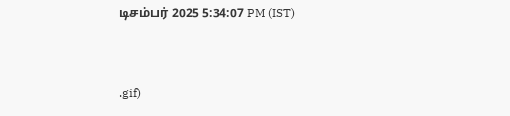டிசம்பர் 2025 5:34:07 PM (IST)


.gif)